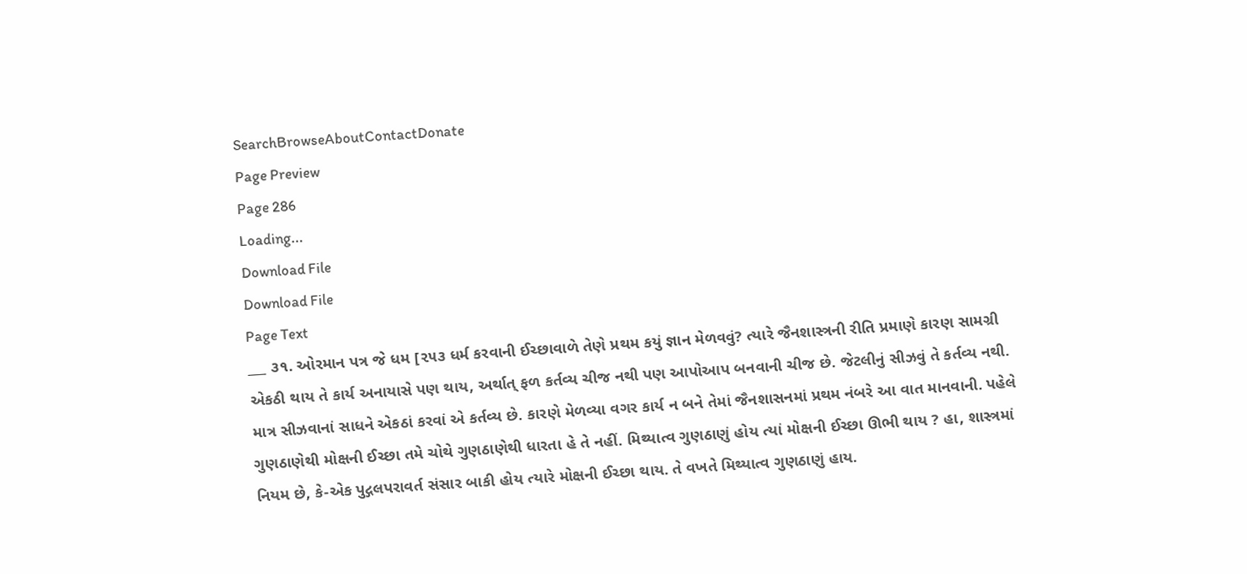SearchBrowseAboutContactDonate
Page Preview
Page 286
Loading...
Download File
Download File
Page Text
___ ૩૧. ઓરમાન પત્ર જે ધમ [૨૫૩ ધર્મ કરવાની ઈચ્છાવાળે તેણે પ્રથમ કયું જ્ઞાન મેળવવું? ત્યારે જૈનશાસ્ત્રની રીતિ પ્રમાણે કારણ સામગ્રી એકઠી થાય તે કાર્ય અનાયાસે પણ થાય, અર્થાત્ ફળ કર્તવ્ય ચીજ નથી પણ આપોઆપ બનવાની ચીજ છે. જેટલીનું સીઝવું તે કર્તવ્ય નથી. માત્ર સીઝવાનાં સાધને એકઠાં કરવાં એ કર્તવ્ય છે. કારણે મેળવ્યા વગર કાર્ય ન બને તેમાં જૈનશાસનમાં પ્રથમ નંબરે આ વાત માનવાની. પહેલે ગુણઠાણેથી મોક્ષની ઈચ્છા તમે ચોથે ગુણઠાણેથી ધારતા હે તે નહીં. મિથ્યાત્વ ગુણઠાણું હોય ત્યાં મોક્ષની ઈચ્છા ઊભી થાય ? હા, શાસ્ત્રમાં નિયમ છે, કે-એક પુદ્ગલપરાવર્ત સંસાર બાકી હોય ત્યારે મોક્ષની ઈચ્છા થાય. તે વખતે મિથ્યાત્વ ગુણઠાણું હાય.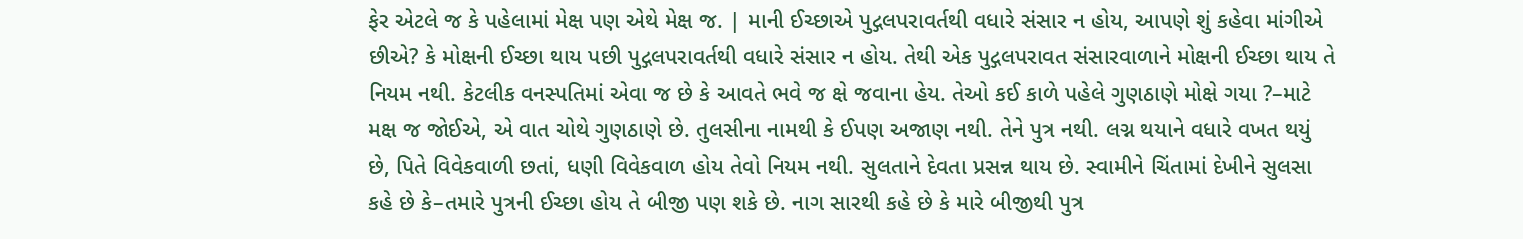ફેર એટલે જ કે પહેલામાં મેક્ષ પણ એથે મેક્ષ જ. | માની ઈચ્છાએ પુદ્ગલપરાવર્તથી વધારે સંસાર ન હોય, આપણે શું કહેવા માંગીએ છીએ? કે મોક્ષની ઈચ્છા થાય પછી પુદ્ગલપરાવર્તથી વધારે સંસાર ન હોય. તેથી એક પુદ્ગલપરાવત સંસારવાળાને મોક્ષની ઈચ્છા થાય તે નિયમ નથી. કેટલીક વનસ્પતિમાં એવા જ છે કે આવતે ભવે જ ક્ષે જવાના હેય. તેઓ કઈ કાળે પહેલે ગુણઠાણે મોક્ષે ગયા ?–માટે મક્ષ જ જોઈએ, એ વાત ચોથે ગુણઠાણે છે. તુલસીના નામથી કે ઈપણ અજાણ નથી. તેને પુત્ર નથી. લગ્ન થયાને વધારે વખત થયું છે, પિતે વિવેકવાળી છતાં, ધણી વિવેકવાળ હોય તેવો નિયમ નથી. સુલતાને દેવતા પ્રસન્ન થાય છે. સ્વામીને ચિંતામાં દેખીને સુલસા કહે છે કે–તમારે પુત્રની ઈચ્છા હોય તે બીજી પણ શકે છે. નાગ સારથી કહે છે કે મારે બીજીથી પુત્ર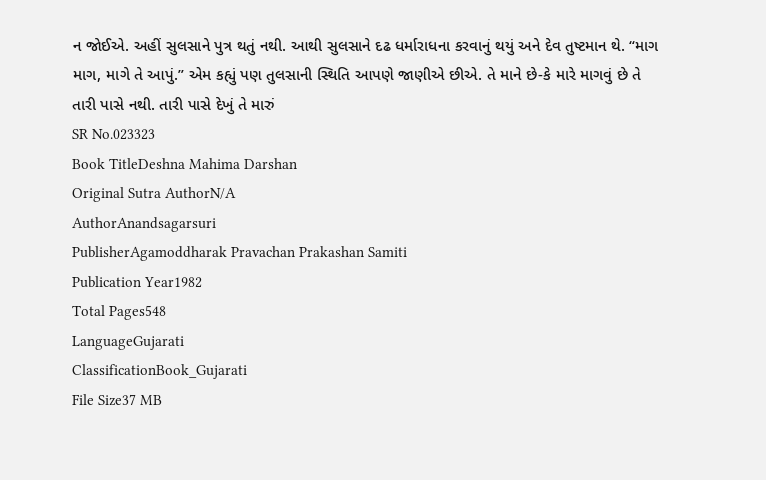ન જોઈએ. અહીં સુલસાને પુત્ર થતું નથી. આથી સુલસાને દઢ ધર્મારાધના કરવાનું થયું અને દેવ તુષ્ટમાન થે. “માગ માગ, માગે તે આપું.” એમ કહ્યું પણ તુલસાની સ્થિતિ આપણે જાણીએ છીએ. તે માને છે-કે મારે માગવું છે તે તારી પાસે નથી. તારી પાસે દેખું તે મારું
SR No.023323
Book TitleDeshna Mahima Darshan
Original Sutra AuthorN/A
AuthorAnandsagarsuri
PublisherAgamoddharak Pravachan Prakashan Samiti
Publication Year1982
Total Pages548
LanguageGujarati
ClassificationBook_Gujarati
File Size37 MB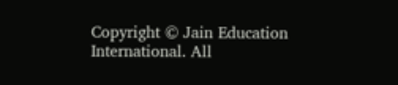Copyright © Jain Education International. All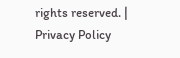rights reserved. | Privacy Policy